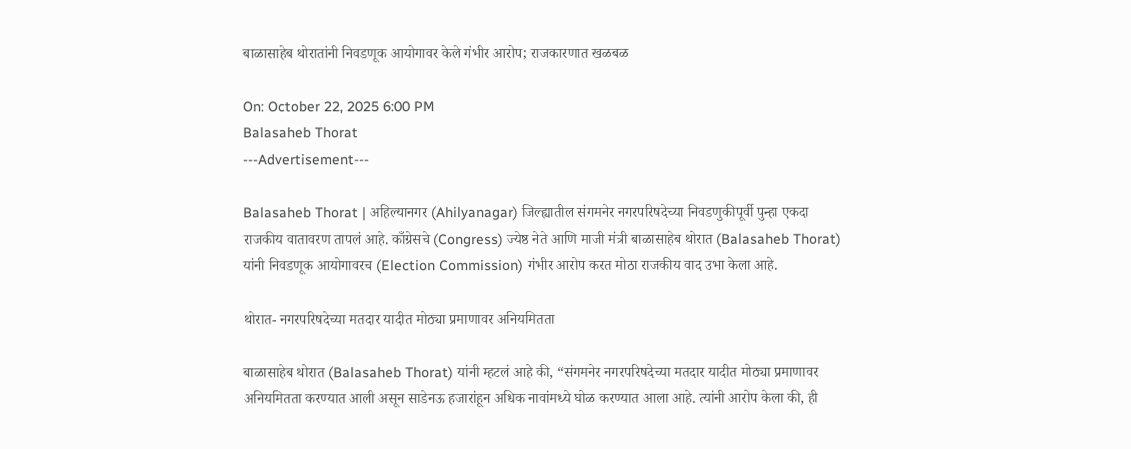बाळासाहेब थोरातांनी निवडणूक आयोगावर केले गंभीर आरोप; राजकारणात खळबळ

On: October 22, 2025 6:00 PM
Balasaheb Thorat
---Advertisement---

Balasaheb Thorat | अहिल्यानगर (Ahilyanagar) जिल्ह्यातील संगमनेर नगरपरिषदेच्या निवडणुकीपूर्वी पुन्हा एकदा राजकीय वातावरण तापलं आहे. काँग्रेसचे (Congress) ज्येष्ठ नेते आणि माजी मंत्री बाळासाहेब थोरात (Balasaheb Thorat) यांनी निवडणूक आयोगावरच (Election Commission) गंभीर आरोप करत मोठा राजकीय वाद उभा केला आहे.

थोरात- नगरपरिषदेच्या मतदार यादीत मोठ्या प्रमाणावर अनियमितता

बाळासाहेब थोरात (Balasaheb Thorat) यांनी म्हटलं आहे की, “संगमनेर नगरपरिषदेच्या मतदार यादीत मोठ्या प्रमाणावर अनियमितता करण्यात आली असून साडेनऊ हजारांहून अधिक नावांमध्ये घोळ करण्यात आला आहे. त्यांनी आरोप केला की, ही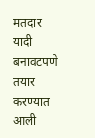मतदार यादी बनावटपणे तयार करण्यात आली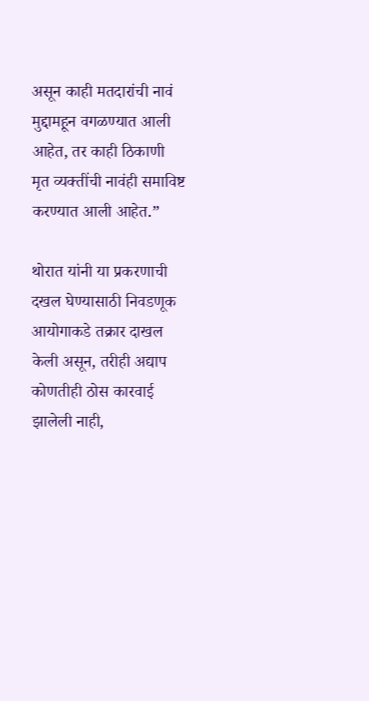असून काही मतदारांची नावं मुद्दामहून वगळण्यात आली आहेत, तर काही ठिकाणी मृत व्यक्तींची नावंही समाविष्ट करण्यात आली आहेत.”

थोरात यांनी या प्रकरणाची दखल घेण्यासाठी निवडणूक आयोगाकडे तक्रार दाखल केली असून, तरीही अद्याप कोणतीही ठोस कारवाई झालेली नाही,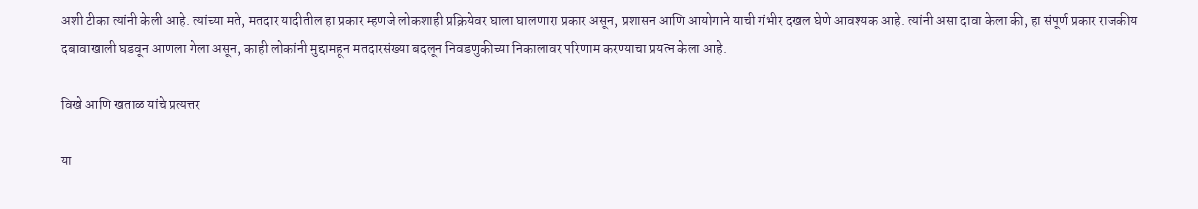अशी टीका त्यांनी केली आहे. त्यांच्या मते, मतदार यादीतील हा प्रकार म्हणजे लोकशाही प्रक्रियेवर घाला घालणारा प्रकार असून, प्रशासन आणि आयोगाने याची गंभीर दखल घेणे आवश्यक आहे. त्यांनी असा दावा केला की, हा संपूर्ण प्रकार राजकीय दबावाखाली घडवून आणला गेला असून, काही लोकांनी मुद्दामहून मतदारसंख्या बदलून निवडणुकीच्या निकालावर परिणाम करण्याचा प्रयत्न केला आहे.

विखे आणि खताळ यांचे प्रत्यत्तर

या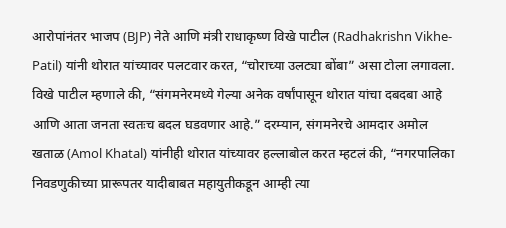आरोपांनंतर भाजप (BJP) नेते आणि मंत्री राधाकृष्ण विखे पाटील (Radhakrishn Vikhe-Patil) यांनी थोरात यांच्यावर पलटवार करत, “चोराच्या उलट्या बोंबा” असा टोला लगावला. विखे पाटील म्हणाले की, “संगमनेरमध्ये गेल्या अनेक वर्षांपासून थोरात यांचा दबदबा आहे आणि आता जनता स्वतःच बदल घडवणार आहे.” दरम्यान, संगमनेरचे आमदार अमोल खताळ (Amol Khatal) यांनीही थोरात यांच्यावर हल्लाबोल करत म्हटलं की, “नगरपालिका निवडणुकीच्या प्रारूपतर यादीबाबत महायुतीकडून आम्ही त्या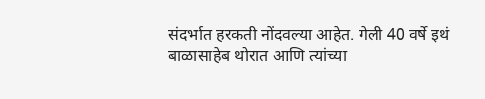संदर्भात हरकती नोंदवल्या आहेत. गेली 40 वर्षे इथं बाळासाहेब थोरात आणि त्यांच्या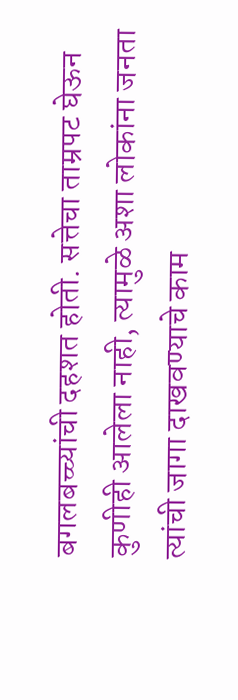बगलबच्च्यांची दहशत होती. सत्तेचा ताम्रपट घेऊन कुणीही आलेला नाही, त्यामुळे अशा लोकांना जनता त्यांची जागा दाखवण्याचे काम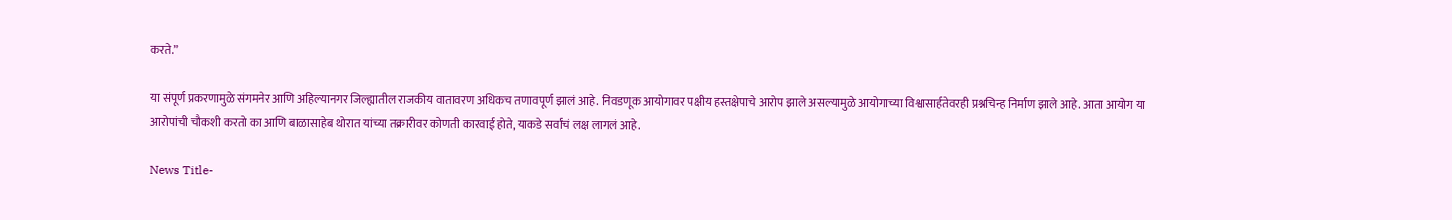करते.”

या संपूर्ण प्रकरणामुळे संगमनेर आणि अहिल्यानगर जिल्ह्यातील राजकीय वातावरण अधिकच तणावपूर्ण झालं आहे. निवडणूक आयोगावर पक्षीय हस्तक्षेपाचे आरोप झाले असल्यामुळे आयोगाच्या विश्वासार्हतेवरही प्रश्नचिन्ह निर्माण झाले आहे. आता आयोग या आरोपांची चौकशी करतो का आणि बाळासाहेब थोरात यांच्या तक्रारीवर कोणती कारवाई होते, याकडे सर्वांचं लक्ष लागलं आहे.

News Title-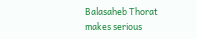Balasaheb Thorat makes serious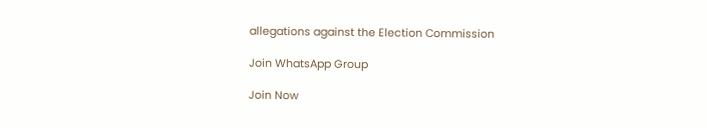allegations against the Election Commission

Join WhatsApp Group

Join Now